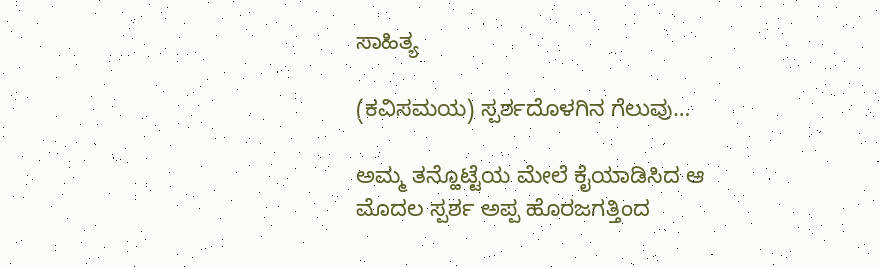ಸಾಹಿತ್ಯ

(ಕವಿಸಮಯ) ಸ್ಪರ್ಶದೊಳಗಿನ ಗೆಲುವು…

ಅಮ್ಮ ತನ್ಹೊಟ್ಟೆಯ ಮೇಲೆ ಕೈಯಾಡಿಸಿದ ಆ ಮೊದಲ ಸ್ಪರ್ಶ ಅಪ್ಪ ಹೊರಜಗತ್ತಿಂದ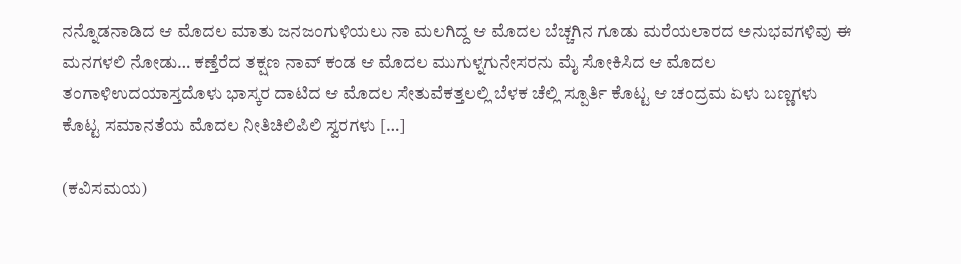ನನ್ನೊಡನಾಡಿದ ಆ ಮೊದಲ ಮಾತು ಜನಜಂಗುಳಿಯಲು ನಾ ಮಲಗಿದ್ದ ಆ ಮೊದಲ ಬೆಚ್ಚಗಿನ ಗೂಡು ಮರೆಯಲಾರದ ಅನುಭವಗಳಿವು ಈ ಮನಗಳಲಿ ನೋಡು… ಕಣ್ತೆರೆದ ತಕ್ಷಣ ನಾವ್ ಕಂಡ ಆ ಮೊದಲ ಮುಗುಳ್ನಗುನೇಸರನು ಮೈ ಸೋಕಿಸಿದ ಆ ಮೊದಲ ತಂಗಾಳಿಉದಯಾಸ್ತದೊಳು ಭಾಸ್ಕರ ದಾಟಿದ ಆ ಮೊದಲ ಸೇತುವೆಕತ್ತಲಲ್ಲಿ ಬೆಳಕ ಚೆಲ್ಲಿ ಸ್ಪೂರ್ತಿ ಕೊಟ್ಟ ಆ ಚಂದ್ರಮ ಏಳು ಬಣ್ಣಗಳು ಕೊಟ್ಟ ಸಮಾನತೆಯ ಮೊದಲ ನೀತಿಚಿಲಿಪಿಲಿ ಸ್ವರಗಳು […]

(ಕವಿಸಮಯ)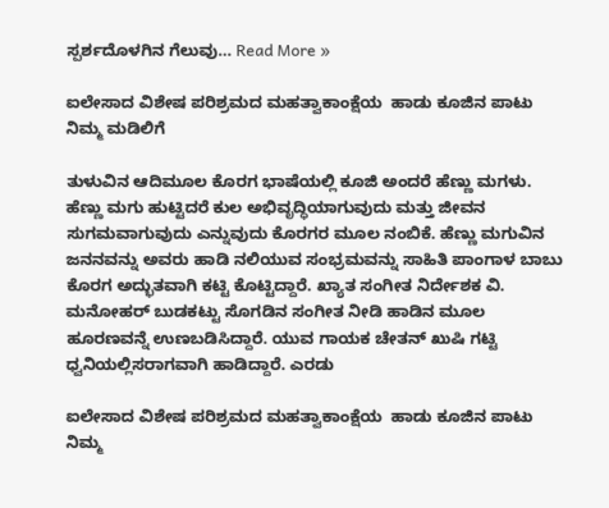ಸ್ಪರ್ಶದೊಳಗಿನ ಗೆಲುವು… Read More »

ಐಲೇಸಾದ ವಿಶೇಷ ಪರಿಶ್ರಮದ ಮಹತ್ವಾಕಾಂಕ್ಷೆಯ  ಹಾಡು ಕೂಜಿನ ಪಾಟು ನಿಮ್ಮ ಮಡಿಲಿಗೆ

ತುಳುವಿನ ಆದಿಮೂಲ ಕೊರಗ ಭಾಷೆಯಲ್ಲಿ ಕೂಜಿ ಅಂದರೆ ಹೆಣ್ಣು ಮಗಳು. ಹೆಣ್ಣು ಮಗು ಹುಟ್ಟಿದರೆ ಕುಲ ಅಭಿವೃದ್ಧಿಯಾಗುವುದು ಮತ್ತು ಜೀವನ ಸುಗಮವಾಗುವುದು ಎನ್ನುವುದು ಕೊರಗರ ಮೂಲ ನಂಬಿಕೆ. ಹೆಣ್ಣು ಮಗುವಿನ ಜನನವನ್ನು ಅವರು ಹಾಡಿ ನಲಿಯುವ ಸಂಭ್ರಮವನ್ನು ಸಾಹಿತಿ ಪಾಂಗಾಳ ಬಾಬು ಕೊರಗ ಅದ್ಭುತವಾಗಿ ಕಟ್ಟಿ ಕೊಟ್ಟಿದ್ದಾರೆ. ಖ್ಯಾತ ಸಂಗೀತ ನಿರ್ದೇಶಕ ವಿ. ಮನೋಹರ್ ಬುಡಕಟ್ಟು ಸೊಗಡಿನ ಸಂಗೀತ ನೀಡಿ ಹಾಡಿನ ಮೂಲ ಹೂರಣವನ್ನೆ ಉಣಬಡಿಸಿದ್ದಾರೆ. ಯುವ ಗಾಯಕ ಚೇತನ್ ಖುಷಿ ಗಟ್ಟಿ ಧ್ವನಿಯಲ್ಲಿಸರಾಗವಾಗಿ ಹಾಡಿದ್ದಾರೆ. ಎರಡು

ಐಲೇಸಾದ ವಿಶೇಷ ಪರಿಶ್ರಮದ ಮಹತ್ವಾಕಾಂಕ್ಷೆಯ  ಹಾಡು ಕೂಜಿನ ಪಾಟು ನಿಮ್ಮ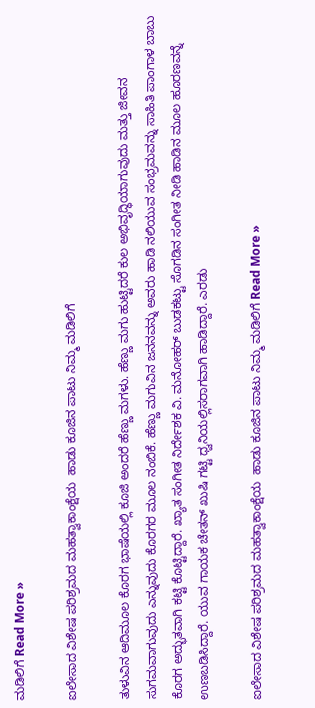ಮಡಿಲಿಗೆ Read More »

ಐಲೇಸಾದ ವಿಶೇಷ ಪರಿಶ್ರಮದ ಮಹತ್ವಾಕಾಂಕ್ಷೆಯ  ಹಾಡು ಕೂಜಿನ ಪಾಟು ನಿಮ್ಮ ಮಡಿಲಿಗೆ

ತುಳುವಿನ ಆದಿಮೂಲ ಕೊರಗ ಭಾಷೆಯಲ್ಲಿ ಕೂಜಿ ಅಂದರೆ ಹೆಣ್ಣು ಮಗಳು. ಹೆಣ್ಣು ಮಗು ಹುಟ್ಟಿದರೆ ಕುಲ ಅಭಿವೃದ್ಧಿಯಾಗುವುದು ಮತ್ತು ಜೀವನ ಸುಗಮವಾಗುವುದು ಎನ್ನುವುದು ಕೊರಗರ ಮೂಲ ನಂಬಿಕೆ. ಹೆಣ್ಣು ಮಗುವಿನ ಜನನವನ್ನು ಅವರು ಹಾಡಿ ನಲಿಯುವ ಸಂಭ್ರಮವನ್ನು ಸಾಹಿತಿ ಪಾಂಗಾಳ ಬಾಬು ಕೊರಗ ಅದ್ಭುತವಾಗಿ ಕಟ್ಟಿ ಕೊಟ್ಟಿದ್ದಾರೆ. ಖ್ಯಾತ ಸಂಗೀತ ನಿರ್ದೇಶಕ ವಿ. ಮನೋಹರ್ ಬುಡಕಟ್ಟು ಸೊಗಡಿನ ಸಂಗೀತ ನೀಡಿ ಹಾಡಿನ ಮೂಲ ಹೂರಣವನ್ನೆ ಉಣಬಡಿಸಿದ್ದಾರೆ. ಯುವ ಗಾಯಕ ಚೇತನ್ ಖುಷಿ ಗಟ್ಟಿ ಧ್ವನಿಯಲ್ಲಿಸರಾಗವಾಗಿ ಹಾಡಿದ್ದಾರೆ. ಎರಡು

ಐಲೇಸಾದ ವಿಶೇಷ ಪರಿಶ್ರಮದ ಮಹತ್ವಾಕಾಂಕ್ಷೆಯ  ಹಾಡು ಕೂಜಿನ ಪಾಟು ನಿಮ್ಮ ಮಡಿಲಿಗೆ Read More »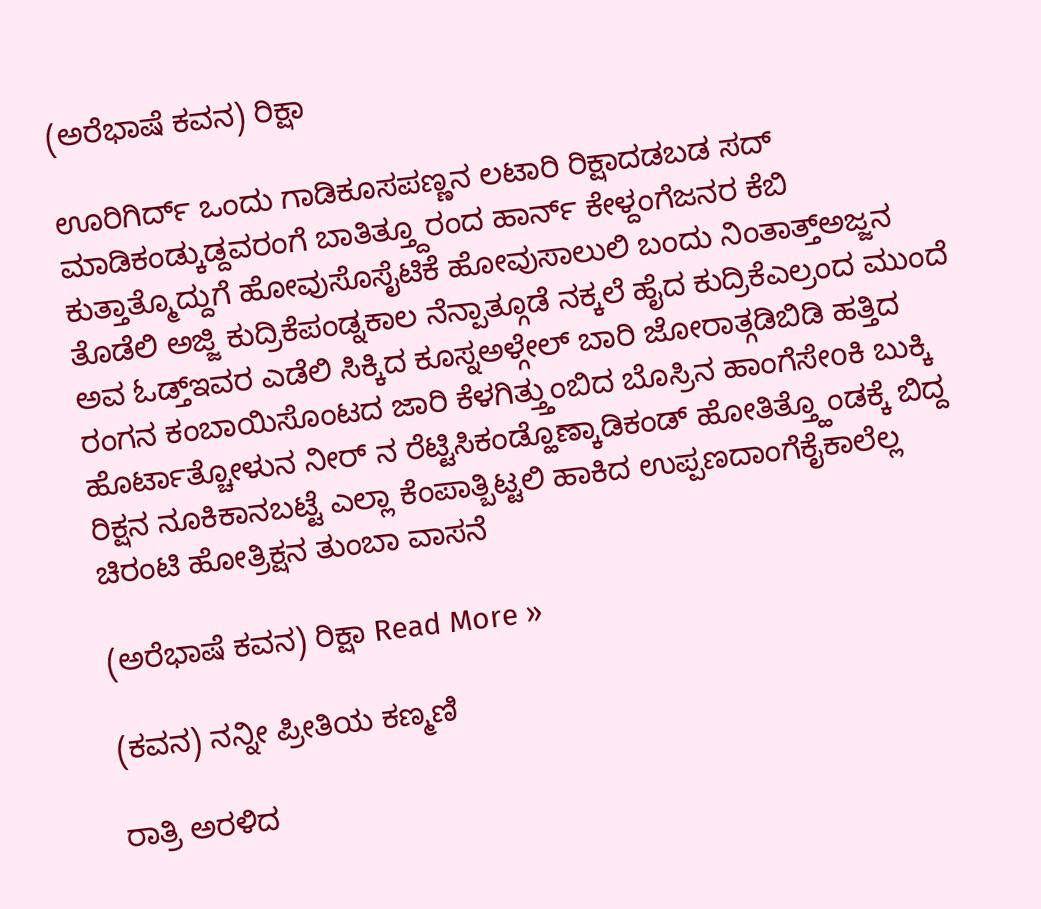(ಅರೆಭಾಷೆ ಕವನ) ರಿಕ್ಷಾ

ಊರಿಗಿರ್ದ್ ಒಂದು ಗಾಡಿಕೂಸಪಣ್ಣನ ಲಟಾರಿ ರಿಕ್ಷಾದಡಬಡ ಸದ್ ಮಾಡಿಕಂಡ್ಕುಡ್ದವರಂಗೆ ಬಾತಿತ್ತ್ದೂರಂದ ಹಾರ್ನ್ ಕೇಳ್ದಂಗೆಜನರ ಕೆಬಿ ಕುತ್ತಾತ್ಮೊದ್ದುಗೆ ಹೋವುಸೊಸೈಟಿಕೆ ಹೋವುಸಾಲುಲಿ ಬಂದು ನಿಂತಾತ್ತ್ಅಜ್ಜನ ತೊಡೆಲಿ ಅಜ್ಜಿ ಕುದ್ರಿಕೆಪಂಡ್ನಕಾಲ ನೆನ್ಪಾತ್ಗೂಡೆ ನಕ್ಕಲೆ ಹೈದ ಕುದ್ರಿಕೆಎಲ್ರಂದ ಮುಂದೆ ಅವ ಓಡ್ತ್ಇವರ ಎಡೆಲಿ ಸಿಕ್ಕಿದ ಕೂಸ್ನಅಳ್ಗೇಲ್ ಬಾರಿ ಜೋರಾತ್ಗಡಿಬಿಡಿ ಹತ್ತಿದ ರಂಗನ ಕಂಬಾಯಿಸೊಂಟದ ಜಾರಿ ಕೆಳಗಿತ್ತ್ತುಂಬಿದ ಬೊಸ್ರಿನ ಹಾಂಗೆಸೇoಕಿ ಬುಕ್ಕಿ ಹೊರ್ಟಾತ್ಚೋಳುನ ನೀರ್ ನ ರೆಟ್ಟಿಸಿಕಂಡ್ಹೊಣ್ಕಾಡಿಕಂಡ್ ಹೋತಿತ್ತ್ಹೊಂಡಕ್ಕೆ ಬಿದ್ದ ರಿಕ್ಷನ ನೂಕಿಕಾನಬಟ್ಟೆ ಎಲ್ಲಾ ಕೆಂಪಾತ್ಬಿಟ್ಟಲಿ ಹಾಕಿದ ಉಪ್ಪಣದಾಂಗೆಕೈಕಾಲೆಲ್ಲ ಚಿರಂಟಿ ಹೋತ್ರಿಕ್ಷನ ತುಂಬಾ ವಾಸನೆ

(ಅರೆಭಾಷೆ ಕವನ) ರಿಕ್ಷಾ Read More »

(ಕವನ) ನನ್ನೀ ಪ್ರೀತಿಯ ಕಣ್ಮಣಿ

ರಾತ್ರಿ ಅರಳಿದ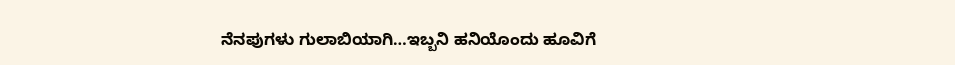ನೆನಪುಗಳು ಗುಲಾಬಿಯಾಗಿ…ಇಬ್ಬನಿ ಹನಿಯೊಂದು ಹೂವಿಗೆ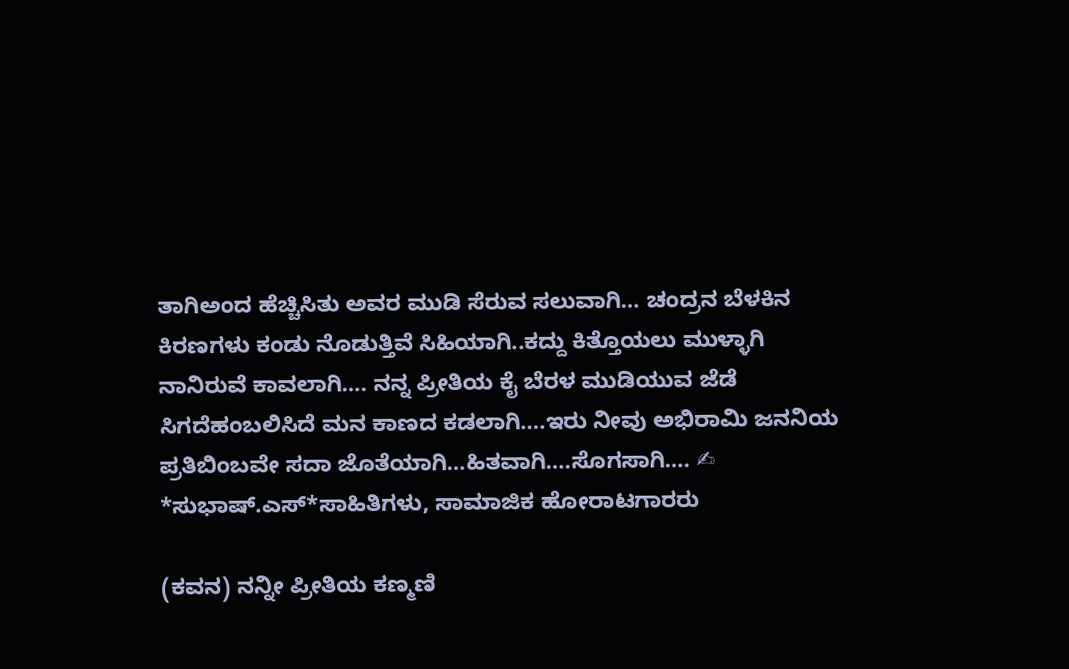ತಾಗಿಅಂದ ಹೆಚ್ಚಿಸಿತು ಅವರ ಮುಡಿ ಸೆರುವ ಸಲುವಾಗಿ… ಚಂದ್ರನ ಬೆಳಕಿನ ಕಿರಣಗಳು ಕಂಡು ನೊಡುತ್ತಿವೆ ಸಿಹಿಯಾಗಿ..ಕದ್ದು ಕಿತ್ತೊಯಲು ಮುಳ್ಳಾಗಿ ನಾನಿರುವೆ ಕಾವಲಾಗಿ…. ನನ್ನ ಪ್ರೀತಿಯ ಕೈ ಬೆರಳ ಮುಡಿಯುವ ಜೆಡೆ ಸಿಗದೆಹಂಬಲಿಸಿದೆ ಮನ ಕಾಣದ ಕಡಲಾಗಿ….ಇರು ನೀವು ಅಭಿರಾಮಿ ಜನನಿಯ ಪ್ರತಿಬಿಂಬವೇ ಸದಾ ಜೊತೆಯಾಗಿ…ಹಿತವಾಗಿ….ಸೊಗಸಾಗಿ…. ✍ *ಸುಭಾಷ್.ಎಸ್*ಸಾಹಿತಿಗಳು, ಸಾಮಾಜಿಕ ಹೋರಾಟಗಾರರು

(ಕವನ) ನನ್ನೀ ಪ್ರೀತಿಯ ಕಣ್ಮಣಿ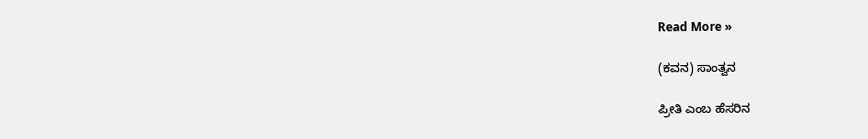Read More »

(ಕವನ) ಸಾಂತ್ವನ

ಪ್ರೀತಿ ಎಂಬ ಹೆಸರಿನ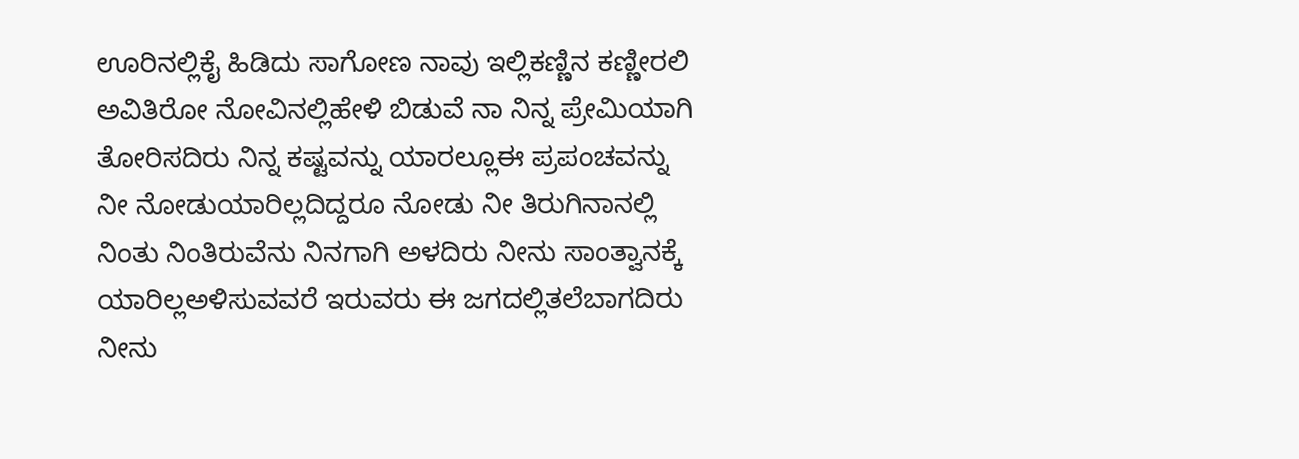ಊರಿನಲ್ಲಿಕೈ ಹಿಡಿದು ಸಾಗೋಣ ನಾವು ಇಲ್ಲಿಕಣ್ಣಿನ ಕಣ್ಣೀರಲಿ ಅವಿತಿರೋ ನೋವಿನಲ್ಲಿಹೇಳಿ ಬಿಡುವೆ ನಾ ನಿನ್ನ ಪ್ರೇಮಿಯಾಗಿ ತೋರಿಸದಿರು ನಿನ್ನ ಕಷ್ಟವನ್ನು ಯಾರಲ್ಲೂಈ ಪ್ರಪಂಚವನ್ನು ನೀ ನೋಡುಯಾರಿಲ್ಲದಿದ್ದರೂ ನೋಡು ನೀ ತಿರುಗಿನಾನಲ್ಲಿ ನಿಂತು ನಿಂತಿರುವೆನು ನಿನಗಾಗಿ ಅಳದಿರು ನೀನು ಸಾಂತ್ವಾನಕ್ಕೆ ಯಾರಿಲ್ಲಅಳಿಸುವವರೆ ಇರುವರು ಈ ಜಗದಲ್ಲಿತಲೆಬಾಗದಿರು ನೀನು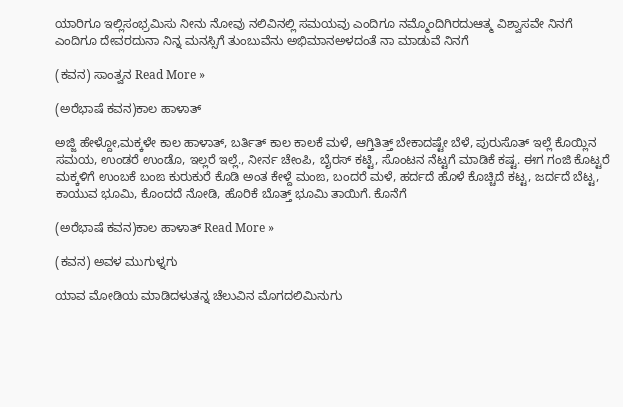ಯಾರಿಗೂ ಇಲ್ಲಿಸಂಭ್ರಮಿಸು ನೀನು ನೋವು ನಲಿವಿನಲ್ಲಿ ಸಮಯವು ಎಂದಿಗೂ ನಮ್ಮೊಂದಿಗಿರದುಆತ್ಮ ವಿಶ್ವಾಸವೇ ನಿನಗೆ ಎಂದಿಗೂ ದೇವರದುನಾ ನಿನ್ನ ಮನಸ್ಸಿಗೆ ತುಂಬುವೆನು ಅಭಿಮಾನಅಳದಂತೆ ನಾ ಮಾಡುವೆ ನಿನಗೆ

(ಕವನ) ಸಾಂತ್ವನ Read More »

(ಅರೆಭಾಷೆ ಕವನ)ಕಾಲ ಹಾಳಾತ್

ಅಜ್ಜಿ ಹೇಳ್ದೋ,ಮಕ್ಕಳೇ ಕಾಲ ಹಾಳಾತ್, ಬರ್ತಿತ್ ಕಾಲ ಕಾಲಕೆ ಮಳೆ, ಆಗ್ತಿತಿತ್ತ್ ಬೇಕಾದಷ್ಟೇ ಬೆಳೆ, ಪುರುಸೊತ್ ಇಲ್ಲೆ ಕೊಯ್ಲಿನ ಸಮಯ, ಉಂಡರೆ ಉಂಡೊ, ಇಲ್ಲರೆ ಇಲ್ಲೆ., ನೀರ್ನ ಚೇಂಪಿ, ಬೈರಸ್ ಕಟ್ಟಿ, ಸೊಂಟನ ನೆಟ್ಟಗೆ ಮಾಡಿಕೆ ಕಷ್ಟ. ಈಗ ಗಂಜಿ ಕೊಟ್ಟರೆ ಮಕ್ಕಳಿಗೆ ಉಂಬಕೆ ಬಂಙ ಕುರುಕುರೆ ಕೊಡಿ ಅಂತ ಕೇಳ್ದೆ ಮಂಙ, ಬಂದರೆ ಮಳೆ, ಹರ್ದದೆ ಹೊಳೆ ಕೊಚ್ಚಿದೆ ಕಟ್ಟ, ಜರ್ದದೆ ಬೆಟ್ಟ, ಕಾಯುವ ಭೂಮಿ, ಕೊಂದದೆ ನೋಡಿ, ಹೊರಿಕೆ ಬೊತ್ತ್ ಭೂಮಿ ತಾಯಿಗೆ. ಕೊನೆಗೆ

(ಅರೆಭಾಷೆ ಕವನ)ಕಾಲ ಹಾಳಾತ್ Read More »

(ಕವನ) ಅವಳ ಮುಗುಳ್ನಗು

ಯಾವ ಮೋಡಿಯ ಮಾಡಿದಳುತನ್ನ ಚೆಲುವಿನ ಮೊಗದಲಿಮಿನುಗು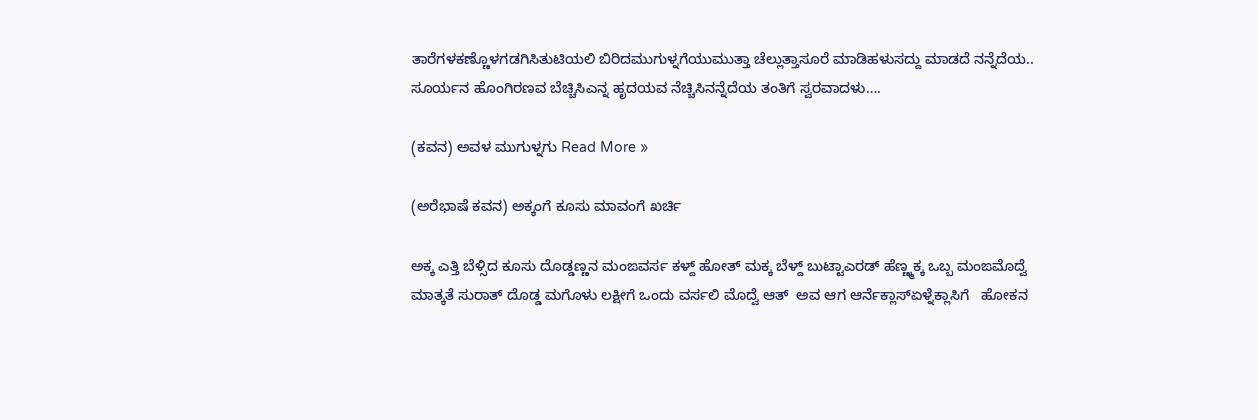ತಾರೆಗಳಕಣ್ಣೊಳಗಡಗಿಸಿತುಟಿಯಲಿ ಬಿರಿದಮುಗುಳ್ನಗೆಯುಮುತ್ತಾ ಚೆಲ್ಲುತ್ತಾಸೂರೆ ಮಾಡಿಹಳುಸದ್ದು ಮಾಡದೆ ನನ್ನೆದೆಯ.. ಸೂರ್ಯನ ಹೊಂಗಿರಣವ ಬೆಚ್ಚಿಸಿಎನ್ನ ಹೃದಯವ ನೆಚ್ಚಿಸಿನನ್ನೆದೆಯ ತಂತಿಗೆ ಸ್ವರವಾದಳು….

(ಕವನ) ಅವಳ ಮುಗುಳ್ನಗು Read More »

(ಅರೆಭಾಷೆ ಕವನ) ಅಕ್ಕಂಗೆ ಕೂಸು ಮಾವಂಗೆ ಖರ್ಚಿ

ಅಕ್ಕ ಎತ್ತಿ ಬೆಳ್ಸಿದ ಕೂಸು ದೊಡ್ಡಣ್ಣನ ಮಂಙವರ್ಸ ಕಳ್ದ್ ಹೋತ್ ಮಕ್ಕ ಬೆಳ್ದ್ ಬುಟ್ಟಾಎರಡ್ ಹೆಣ್ಣ್ಮಕ್ಕ ಒಬ್ಬ ಮಂಙಮೊದ್ವೆ ಮಾತ್ಕತೆ ಸುರಾತ್ ದೊಡ್ಡ ಮಗೊಳು ಲಕ್ಷೀಗೆ ಒಂದು ವರ್ಸಲಿ ಮೊದ್ವೆ ಆತ್  ಅವ ಆಗ ಆರ್ನೆಕ್ಲಾಸ್ಏಳ್ನೆಕ್ಲಾಸಿಗೆ   ಹೋಕನ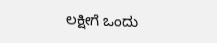ಲಕ್ಷೀಗೆ ಒಂದು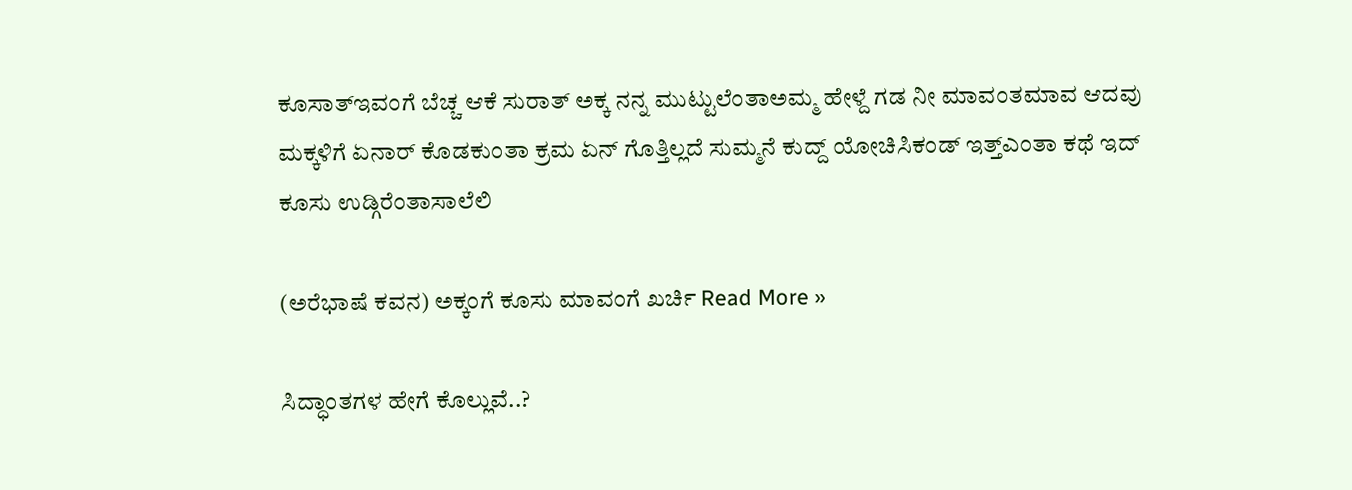ಕೂಸಾತ್ಇವಂಗೆ ಬೆಚ್ಚ ಆಕೆ ಸುರಾತ್ ಅಕ್ಕ ನನ್ನ ಮುಟ್ಟುಲೆಂತಾಅಮ್ಮ ‌ಹೇಳ್ದೆ ಗಡ ನೀ ಮಾವಂತಮಾವ ಆದವು ಮಕ್ಕಳಿಗೆ ಏನಾರ್ ಕೊಡಕುಂತಾ ಕ್ರಮ ಏನ್ ಗೊತ್ತಿಲ್ಲದೆ ಸುಮ್ಮನೆ ಕುದ್ದ್ ಯೋಚಿಸಿಕಂಡ್ ಇತ್ತ್ಎಂತಾ ಕಥೆ ಇದ್  ಕೂಸು ಉಡ್ಗಿರೆಂತಾಸಾಲೆಲಿ

(ಅರೆಭಾಷೆ ಕವನ) ಅಕ್ಕಂಗೆ ಕೂಸು ಮಾವಂಗೆ ಖರ್ಚಿ Read More »

ಸಿದ್ಧಾಂತಗಳ ಹೇಗೆ ಕೊಲ್ಲುವೆ..?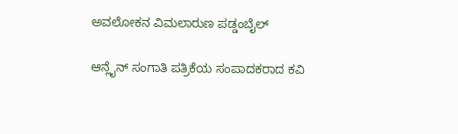ಅವಲೋಕನ ವಿಮಲಾರುಣ ಪಡ್ಡಂಬೈಲ್

ಆನ್ಲೈನ್ ಸಂಗಾತಿ ಪತ್ರಿಕೆಯ ಸಂಪಾದಕರಾದ ಕವಿ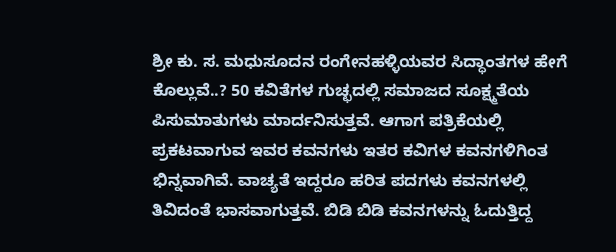ಶ್ರೀ ಕು. ಸ. ಮಧುಸೂದನ ರಂಗೇನಹಳ್ಳಿಯವರ ಸಿದ್ಧಾಂತಗಳ ಹೇಗೆ ಕೊಲ್ಲುವೆ..? 50 ಕವಿತೆಗಳ ಗುಚ್ಛದಲ್ಲಿ ಸಮಾಜದ ಸೂಕ್ಷ್ಮತೆಯ ಪಿಸುಮಾತುಗಳು ಮಾರ್ದನಿಸುತ್ತವೆ. ಆಗಾಗ ಪತ್ರಿಕೆಯಲ್ಲಿ ಪ್ರಕಟವಾಗುವ ಇವರ ಕವನಗಳು ಇತರ ಕವಿಗಳ ಕವನಗಳಿಗಿಂತ ಭಿನ್ನವಾಗಿವೆ. ವಾಚ್ಯತೆ ಇದ್ದರೂ ಹರಿತ ಪದಗಳು ಕವನಗಳಲ್ಲಿ ತಿವಿದಂತೆ ಭಾಸವಾಗುತ್ತವೆ. ಬಿಡಿ ಬಿಡಿ ಕವನಗಳನ್ನು ಓದುತ್ತಿದ್ದ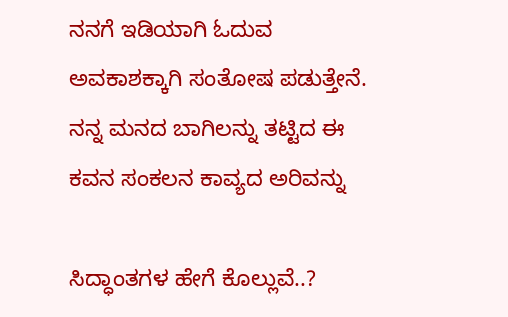ನನಗೆ ಇಡಿಯಾಗಿ ಓದುವ ಅವಕಾಶಕ್ಕಾಗಿ ಸಂತೋಷ ಪಡುತ್ತೇನೆ. ನನ್ನ ಮನದ ಬಾಗಿಲನ್ನು ತಟ್ಟಿದ ಈ ಕವನ ಸಂಕಲನ ಕಾವ್ಯದ ಅರಿವನ್ನು

ಸಿದ್ಧಾಂತಗಳ ಹೇಗೆ ಕೊಲ್ಲುವೆ..?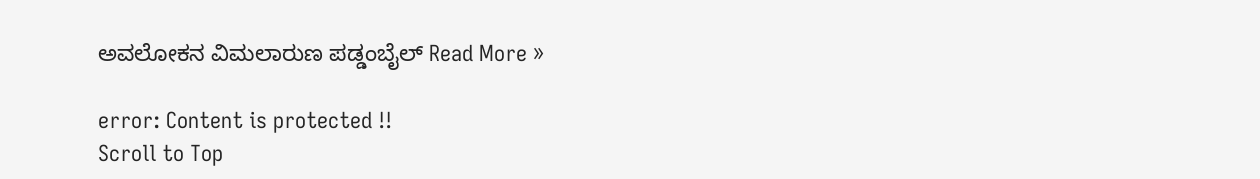ಅವಲೋಕನ ವಿಮಲಾರುಣ ಪಡ್ಡಂಬೈಲ್ Read More »

error: Content is protected !!
Scroll to Top